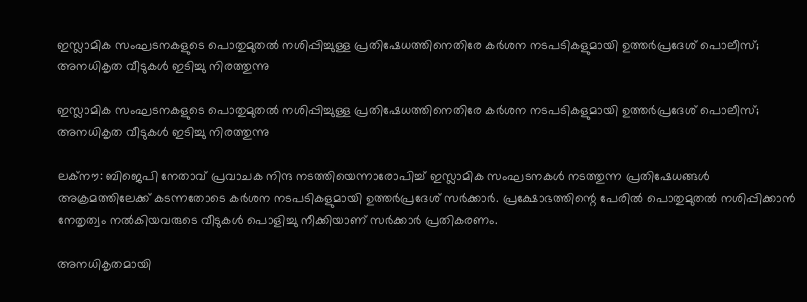ഇസ്ലാമിക സംഘടനകളുടെ പൊതുമുതല്‍ നശിപ്പിച്ചുള്ള പ്രതിഷേധത്തിനെതിരേ കര്‍ശന നടപടികളുമായി ഉത്തര്‍പ്രദേശ് പൊലീസ്; അനധികൃത വീടുകള്‍ ഇടിച്ചു നിരത്തുന്നു

ഇസ്ലാമിക സംഘടനകളുടെ പൊതുമുതല്‍ നശിപ്പിച്ചുള്ള പ്രതിഷേധത്തിനെതിരേ കര്‍ശന നടപടികളുമായി ഉത്തര്‍പ്രദേശ് പൊലീസ്; അനധികൃത വീടുകള്‍ ഇടിച്ചു നിരത്തുന്നു

ലക്‌നൗ: ബിജെപി നേതാവ് പ്രവാചക നിന്ദ നടത്തിയെന്നാരോപിച്ച് ഇസ്ലാമിക സംഘടനകള്‍ നടത്തുന്ന പ്രതിഷേധങ്ങള്‍ അക്രമത്തിലേക്ക് കടന്നതോടെ കര്‍ശന നടപടികളുമായി ഉത്തര്‍പ്രദേശ് സര്‍ക്കാര്‍. പ്രക്ഷോഭത്തിന്റെ പേരില്‍ പൊതുമുതല്‍ നശിപ്പിക്കാന്‍ നേതൃത്വം നല്‍കിയവരുടെ വീടുകള്‍ പൊളിച്ചു നീക്കിയാണ് സര്‍ക്കാര്‍ പ്രതികരണം.

അനധികൃതമായി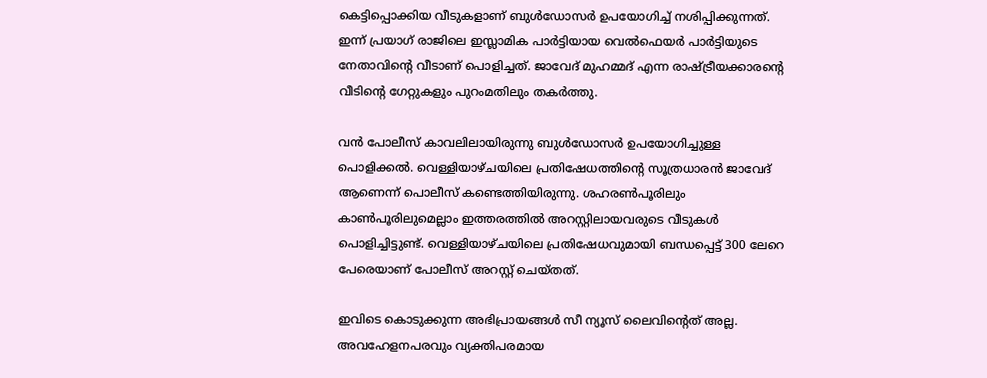കെട്ടിപ്പൊക്കിയ വീടുകളാണ് ബുള്‍ഡോസര്‍ ഉപയോഗിച്ച് നശിപ്പിക്കുന്നത്. ഇന്ന് പ്രയാഗ് രാജിലെ ഇസ്ലാമിക പാര്‍ട്ടിയായ വെല്‍ഫെയര്‍ പാര്‍ട്ടിയുടെ നേതാവിന്റെ വീടാണ് പൊളിച്ചത്. ജാവേദ് മുഹമ്മദ് എന്ന രാഷ്ട്രീയക്കാരന്റെ വീടിന്റെ ഗേറ്റുകളും പുറംമതിലും തകര്‍ത്തു.

വന്‍ പോലീസ് കാവലിലായിരുന്നു ബുള്‍ഡോസര്‍ ഉപയോഗിച്ചുള്ള പൊളിക്കല്‍. വെള്ളിയാഴ്ചയിലെ പ്രതിഷേധത്തിന്റെ സൂത്രധാരന്‍ ജാവേദ് ആണെന്ന് പൊലീസ് കണ്ടെത്തിയിരുന്നു. ശഹരണ്‍പൂരിലും കാണ്‍പൂരിലുമെല്ലാം ഇത്തരത്തില്‍ അറസ്റ്റിലായവരുടെ വീടുകള്‍ പൊളിച്ചിട്ടുണ്ട്. വെള്ളിയാഴ്ചയിലെ പ്രതിഷേധവുമായി ബന്ധപ്പെട്ട് 300 ലേറെ പേരെയാണ് പോലീസ് അറസ്റ്റ് ചെയ്തത്.

ഇവിടെ കൊടുക്കുന്ന അഭിപ്രായങ്ങള്‍ സീ ന്യൂസ് ലൈവിന്റെത് അല്ല. അവഹേളനപരവും വ്യക്തിപരമായ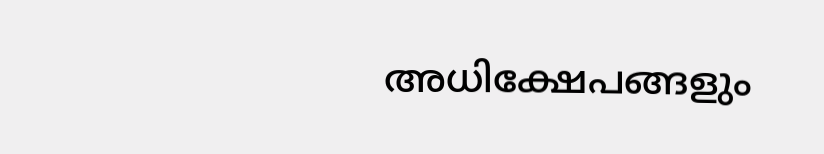അധിക്ഷേപങ്ങളും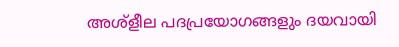അശ്‌ളീല പദപ്രയോഗങ്ങളും ദയവായി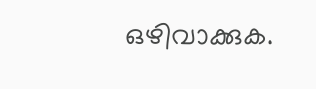ഒഴിവാക്കുക.